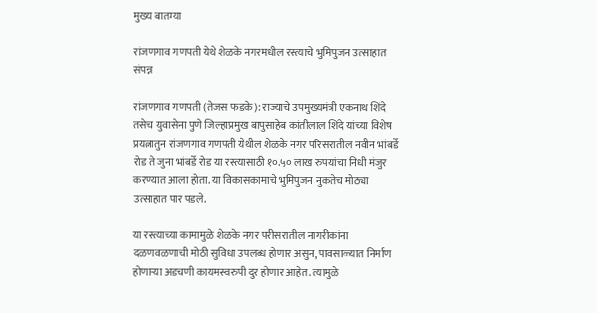मुख्य बातम्या

रांजणगाव गणपती येथे शेळके नगरमधील रस्त्याचे भुमिपुजन उत्साहात संपन्न

रांजणगाव गणपती (तेजस फडके): राज्याचे उपमुख्यमंत्री एकनाथ शिंदे तसेच युवासेना पुणे जिल्हाप्रमुख बापुसाहेब कांतीलाल शिंदे यांच्या विशेष प्रयत्नातुन रांजणगाव गणपती येथील शेळके नगर परिसरातील नवीन भांबर्डे रोड ते जुना भांबर्डे रोड या रस्त्यासाठी १०.५० लाख रुपयांचा निधी मंजुर करण्यात आला होता. या विकासकामाचे भुमिपुजन नुकतेच मोठ्या उत्साहात पार पडले.

या रस्त्याच्या कामामुळे शेळके नगर परीसरातील नागरीकांना दळणवळणाची मोठी सुविधा उपलब्ध होणार असुन, पावसाळ्यात निर्माण होणाऱ्या अडचणी कायमस्वरुपी दुर होणार आहेत. त्यामुळे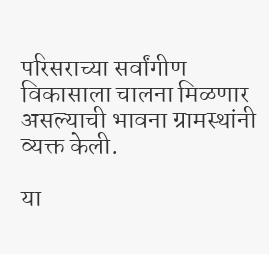परिसराच्या सर्वांगीण विकासाला चालना मिळणार असल्याची भावना ग्रामस्थांनी व्यक्त केली.

या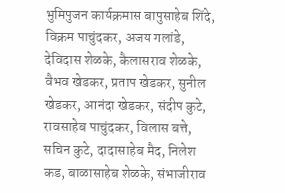भुमिपुजन कार्यक्रमास बापुसाहेब शिंदे, विक्रम पाचुंदकर, अजय गलांडे, देविदास शेळके, कैलासराव शेळके, वैभव खेडकर, प्रताप खेडकर, सुनील खेडकर, आनंदा खेडकर, संदीप कुटे, रावसाहेब पाचुंदकर, विलास बत्ते, सचिन कुटे, दादासाहेब मैद, निलेश कड, बाळासाहेब शेळके, संभाजीराव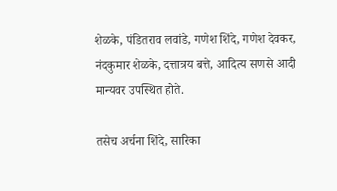शेळके, पंडितराव लवांडे, गणेश शिंदे, गणेश देवकर, नंदकुमार शेळके, दत्तात्रय बत्ते, आदित्य सणसे आदी मान्यवर उपस्थित होते.

तसेच अर्चना शिंदे, सारिका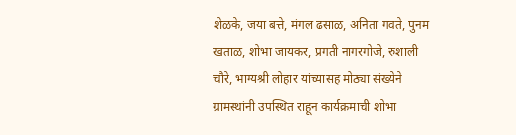शेळके, जया बत्ते, मंगल ढसाळ, अनिता गवते, पुनम खताळ, शोभा जायकर, प्रगती नागरगोजे, रुशाली चौरे, भाग्यश्री लोहार यांच्यासह मोठ्या संख्येने ग्रामस्थांनी उपस्थित राहून कार्यक्रमाची शोभा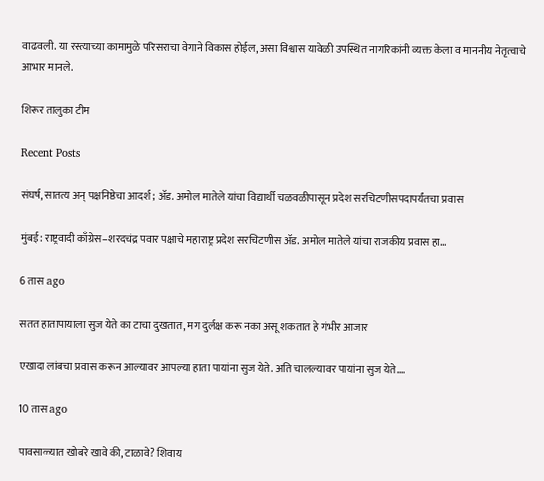वाढवली. या रस्त्याच्या कामामुळे परिसराचा वेगाने विकास होईल, असा विश्वास यावेळी उपस्थित नागरिकांनी व्यक्त केला व माननीय नेतृत्वाचे आभार मानले.

शिरूर तालुका टीम

Recent Posts

संघर्ष, सातत्य अन् पक्षनिष्ठेचा आदर्श; ॲड. अमोल मातेले यांचा विद्यार्थी चळवळीपासून प्रदेश सरचिटणीसपदापर्यंतचा प्रवास

मुंबई: राष्ट्रवादी काँग्रेस–शरदचंद्र पवार पक्षाचे महाराष्ट्र प्रदेश सरचिटणीस ॲड. अमोल मातेले यांचा राजकीय प्रवास हा…

6 तास ago

सतत हातापायाला सुज येते का टाचा दुखतात, मग दुर्लक्ष करू नका असू शकतात हे गंभीर आजार

एखादा लांबचा प्रवास करून आल्यावर आपल्या हाता पायांना सुज येते. अति चालल्यावर पायांना सुज येते.…

10 तास ago

पावसाळ्यात खोबरे खावे की, टाळावे? शिवाय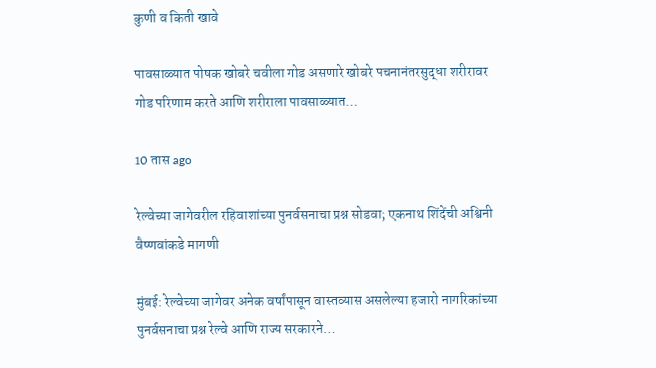कुणी व किती खावे

पावसाळ्यात पोषक खोबरे चवीला गोड असणारे खोबरे पचनानंतरसुद्धा शरीरावर गोड परिणाम करते आणि शरीराला पावसाळ्यात…

10 तास ago

रेल्वेच्या जागेवरील रहिवाशांच्या पुनर्वसनाचा प्रश्न सोडवा; एकनाथ शिंदेंची अश्विनी वैष्णवांकडे मागणी

मुंबई: रेल्वेच्या जागेवर अनेक वर्षांपासून वास्तव्यास असलेल्या हजारो नागरिकांच्या पुनर्वसनाचा प्रश्न रेल्वे आणि राज्य सरकारने…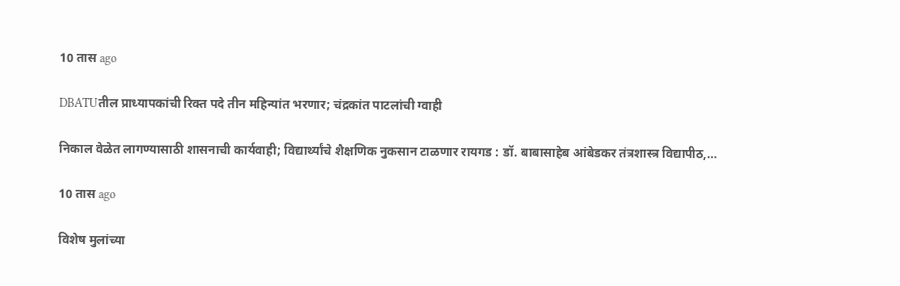10 तास ago

DBATUतील प्राध्यापकांची रिक्त पदे तीन महिन्यांत भरणार; चंद्रकांत पाटलांची ग्वाही

निकाल वेळेत लागण्यासाठी शासनाची कार्यवाही; विद्यार्थ्यांचे शैक्षणिक नुकसान टाळणार रायगड : डॉ. बाबासाहेब आंबेडकर तंत्रशास्त्र विद्यापीठ,…

10 तास ago

विशेष मुलांच्या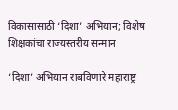विकासासाठी ‘दिशा’ अभियान; विशेष शिक्षकांचा राज्यस्तरीय सन्मान

‘दिशा’ अभियान राबविणारे महाराष्ट्र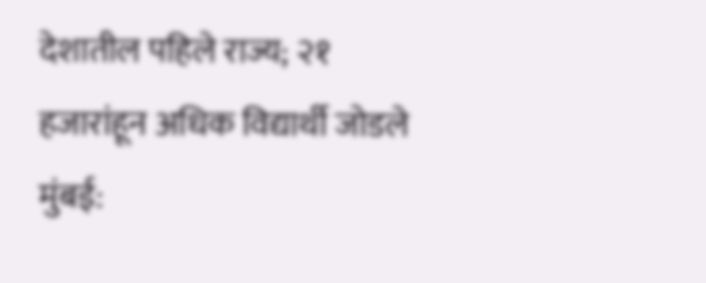देशातील पहिले राज्य; २१ हजारांहून अधिक विद्यार्थी जोडले मुंबई: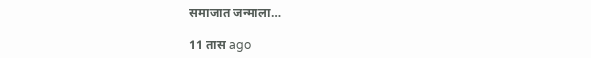समाजात जन्माला…

11 तास ago